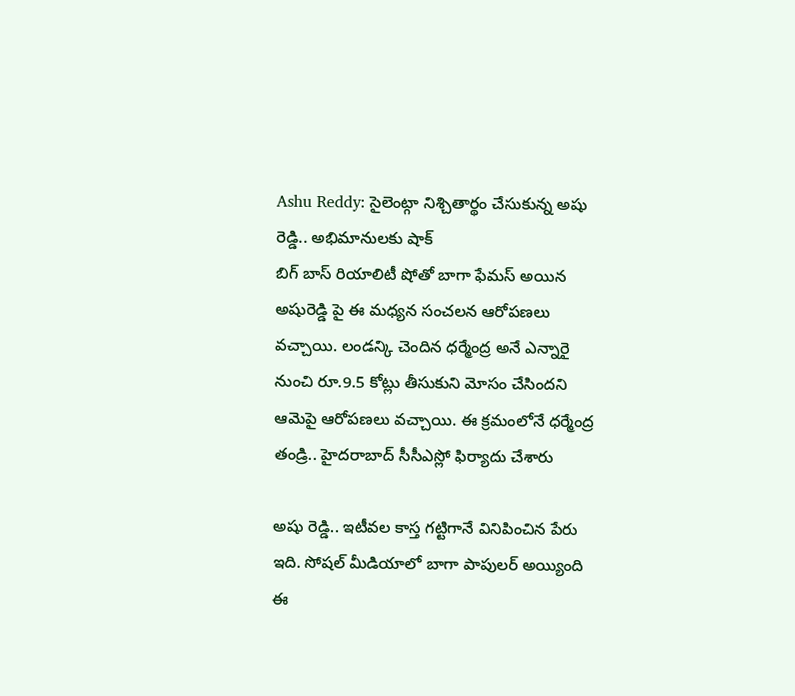Ashu Reddy: సైలెంట్గా నిశ్చితార్థం చేసుకున్న అషు రెడ్డి.. అభిమానులకు షాక్
బిగ్ బాస్ రియాలిటీ షోతో బాగా ఫేమస్ అయిన అషురెడ్డి పై ఈ మధ్యన సంచలన ఆరోపణలు వచ్చాయి. లండన్కి చెందిన ధర్మేంద్ర అనే ఎన్నారై నుంచి రూ.9.5 కోట్లు తీసుకుని మోసం చేసిందని ఆమెపై ఆరోపణలు వచ్చాయి. ఈ క్రమంలోనే ధర్మేంద్ర తండ్రి.. హైదరాబాద్ సీసీఎస్లో ఫిర్యాదు చేశారు

అషు రెడ్డి.. ఇటీవల కాస్త గట్టిగానే వినిపించిన పేరు ఇది. సోషల్ మీడియాలో బాగా పాపులర్ అయ్యింది ఈ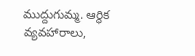ముద్దుగుమ్మ. ఆర్థిక వ్యవహారాలు,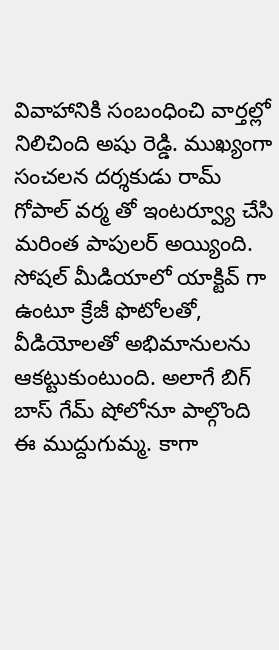వివాహానికి సంబంధించి వార్తల్లో నిలిచింది అషు రెడ్డి. ముఖ్యంగా సంచలన దర్శకుడు రామ్ గోపాల్ వర్మ తో ఇంటర్వ్యూ చేసి మరింత పాపులర్ అయ్యింది. సోషల్ మీడియాలో యాక్టివ్ గా ఉంటూ క్రేజీ ఫొటోలతో, వీడియోలతో అభిమానులను ఆకట్టుకుంటుంది. అలాగే బిగ్ బాస్ గేమ్ షోలోనూ పాల్గొంది ఈ ముద్దుగుమ్మ. కాగా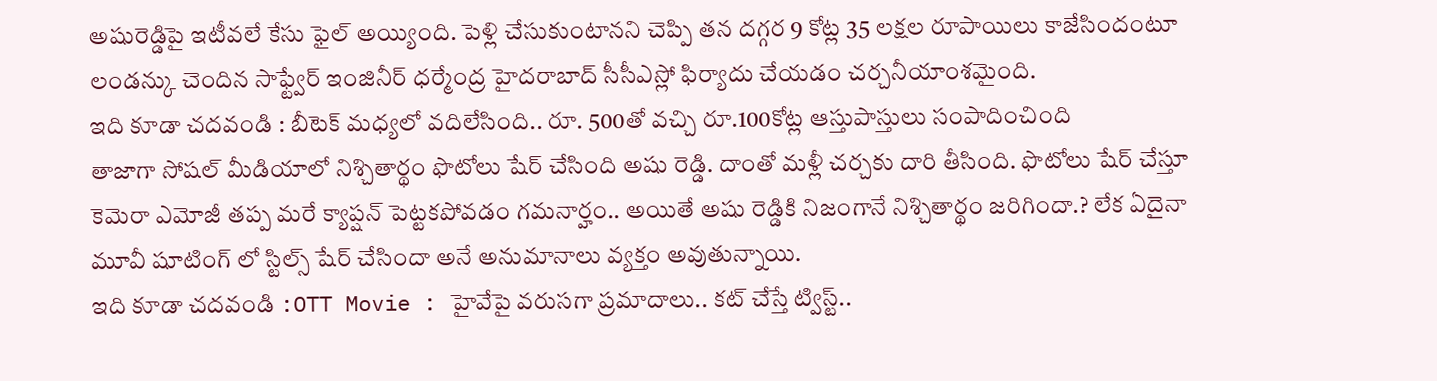అషురెడ్డిపై ఇటీవలే కేసు ఫైల్ అయ్యింది. పెళ్లి చేసుకుంటానని చెప్పి తన దగ్గర 9 కోట్ల 35 లక్షల రూపాయిలు కాజేసిందంటూ లండన్కు చెందిన సాఫ్ట్వేర్ ఇంజినీర్ ధర్మేంద్ర హైదరాబాద్ సీసీఎస్లో ఫిర్యాదు చేయడం చర్చనీయాంశమైంది.
ఇది కూడా చదవండి : బీటెక్ మధ్యలో వదిలేసింది.. రూ. 500తో వచ్చి రూ.100కోట్ల ఆస్తుపాస్తులు సంపాదించింది
తాజాగా సోషల్ మీడియాలో నిశ్చితార్థం ఫొటోలు షేర్ చేసింది అషు రెడ్డి. దాంతో మళ్లీ చర్చకు దారి తీసింది. ఫొటోలు షేర్ చేస్తూ కెమెరా ఎమోజీ తప్ప మరే క్యాప్షన్ పెట్టకపోవడం గమనార్హం.. అయితే అషు రెడ్డికి నిజంగానే నిశ్చితార్థం జరిగిందా.? లేక ఏదైనా మూవీ షూటింగ్ లో స్టిల్స్ షేర్ చేసిందా అనే అనుమానాలు వ్యక్తం అవుతున్నాయి.
ఇది కూడా చదవండి :OTT Movie : హైవేపై వరుసగా ప్రమాదాలు.. కట్ చేస్తే ట్విస్ట్..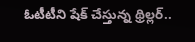ఓటీటీని షేక్ చేస్తున్న థ్రిల్లర్..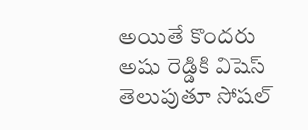అయితే కొందరు అషు రెడ్డికి విషెస్ తెలుపుతూ సోషల్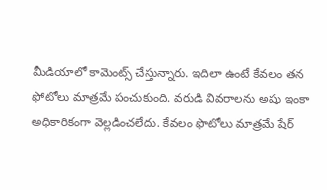మీడియాలో కామెంట్స్ చేస్తున్నారు. ఇదిలా ఉంటే కేవలం తన ఫోటోలు మాత్రమే పంచుకుంది. వరుడి వివరాలను అషు ఇంకా అధికారికంగా వెల్లడించలేదు. కేవలం ఫొటోలు మాత్రమే షేర్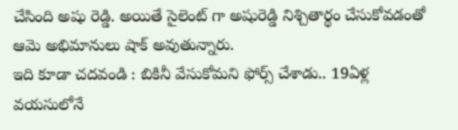చేసింది అషు రెడ్డి. అయితే సైలెంట్ గా అషురెడ్డి నిశ్చితార్థం చేసుకోవడంతో ఆమె అభిమానులు షాక్ అవుతున్నారు.
ఇది కూడా చదవండి : బికినీ వేసుకోమని ఫోర్స్ చేశాడు.. 19ఏళ్ల వయసులోనే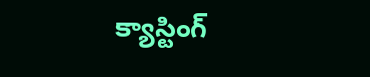క్యాస్టింగ్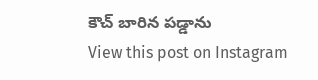కౌచ్ బారిన పడ్డాను
View this post on Instagram